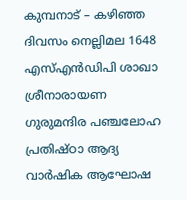കുമ്പനാട് – കഴിഞ്ഞ ദിവസം നെല്ലിമല 1648 എസ്എൻഡിപി ശാഖാ ശ്രീനാരായണ ഗുരുമന്ദിര പഞ്ചലോഹ പ്രതിഷ്ഠാ ആദ്യ വാർഷിക ആഘോഷ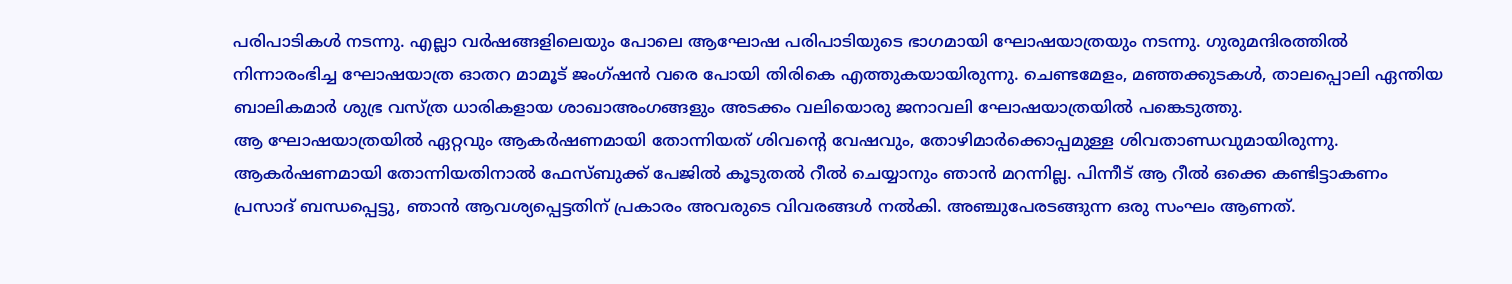പരിപാടികൾ നടന്നു. എല്ലാ വർഷങ്ങളിലെയും പോലെ ആഘോഷ പരിപാടിയുടെ ഭാഗമായി ഘോഷയാത്രയും നടന്നു. ഗുരുമന്ദിരത്തിൽ നിന്നാരംഭിച്ച ഘോഷയാത്ര ഓതറ മാമൂട് ജംഗ്ഷൻ വരെ പോയി തിരികെ എത്തുകയായിരുന്നു. ചെണ്ടമേളം, മഞ്ഞക്കുടകൾ, താലപ്പൊലി ഏന്തിയ ബാലികമാർ ശുഭ്ര വസ്ത്ര ധാരികളായ ശാഖാഅംഗങ്ങളും അടക്കം വലിയൊരു ജനാവലി ഘോഷയാത്രയിൽ പങ്കെടുത്തു.
ആ ഘോഷയാത്രയിൽ ഏറ്റവും ആകർഷണമായി തോന്നിയത് ശിവന്റെ വേഷവും, തോഴിമാർക്കൊപ്പമുള്ള ശിവതാണ്ഡവുമായിരുന്നു. ആകർഷണമായി തോന്നിയതിനാൽ ഫേസ്ബുക്ക് പേജിൽ കൂടുതൽ റീൽ ചെയ്യാനും ഞാൻ മറന്നില്ല. പിന്നീട് ആ റീൽ ഒക്കെ കണ്ടിട്ടാകണം പ്രസാദ് ബന്ധപ്പെട്ടു, ഞാൻ ആവശ്യപ്പെട്ടതിന് പ്രകാരം അവരുടെ വിവരങ്ങൾ നൽകി. അഞ്ചുപേരടങ്ങുന്ന ഒരു സംഘം ആണത്.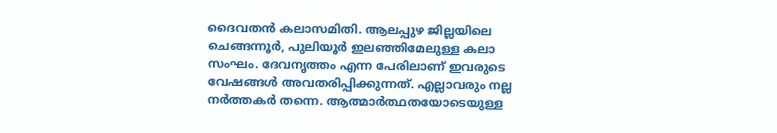ദൈവതൻ കലാസമിതി. ആലപ്പുഴ ജില്ലയിലെ ചെങ്ങന്നൂർ, പുലിയൂർ ഇലഞ്ഞിമേലുള്ള കലാ സംഘം. ദേവനൃത്തം എന്ന പേരിലാണ് ഇവരുടെ വേഷങ്ങൾ അവതരിപ്പിക്കുന്നത്. എല്ലാവരും നല്ല നർത്തകർ തന്നെ. ആത്മാർത്ഥതയോടെയുള്ള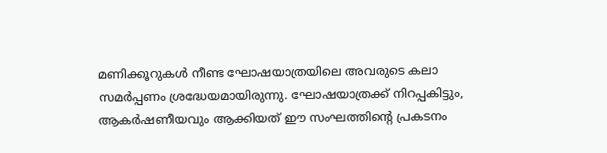മണിക്കൂറുകൾ നീണ്ട ഘോഷയാത്രയിലെ അവരുടെ കലാ സമർപ്പണം ശ്രദ്ധേയമായിരുന്നു. ഘോഷയാത്രക്ക് നിറപ്പകിട്ടും, ആകർഷണീയവും ആക്കിയത് ഈ സംഘത്തിന്റെ പ്രകടനം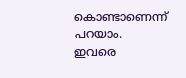കൊണ്ടാണെന്ന് പറയാം.
ഇവരെ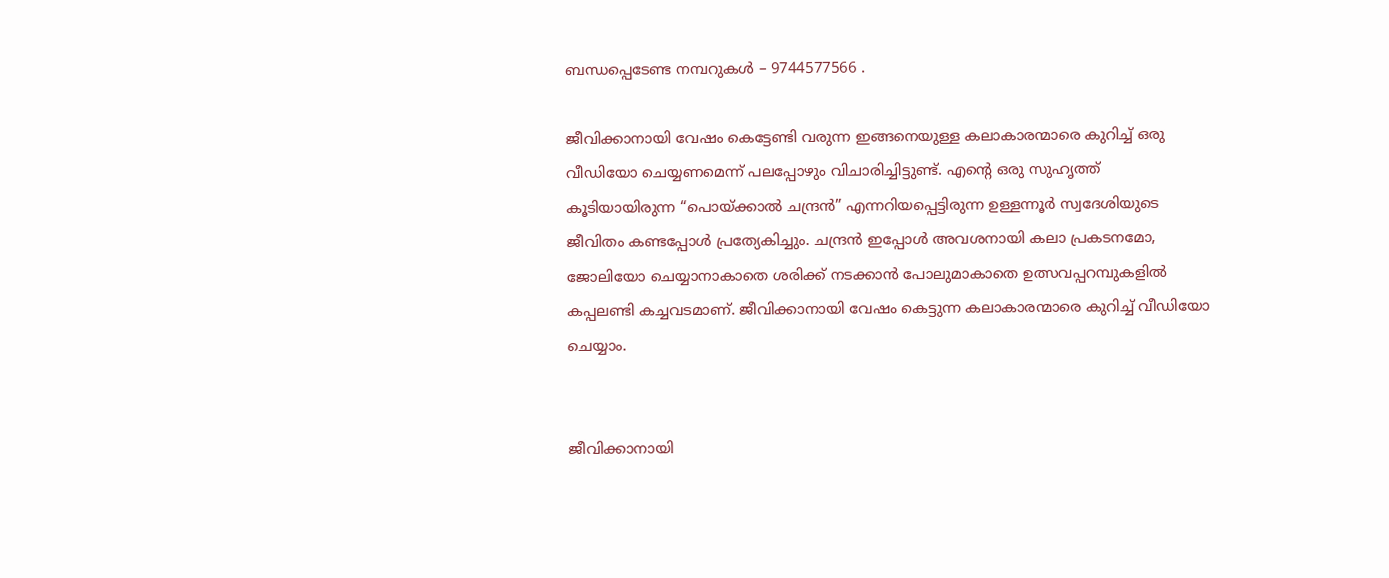ബന്ധപ്പെടേണ്ട നമ്പറുകൾ – 9744577566 .

ജീവിക്കാനായി വേഷം കെട്ടേണ്ടി വരുന്ന ഇങ്ങനെയുള്ള കലാകാരന്മാരെ കുറിച്ച് ഒരു വീഡിയോ ചെയ്യണമെന്ന് പലപ്പോഴും വിചാരിച്ചിട്ടുണ്ട്. എന്റെ ഒരു സുഹൃത്ത് കൂടിയായിരുന്ന “പൊയ്ക്കാൽ ചന്ദ്രൻ” എന്നറിയപ്പെട്ടിരുന്ന ഉള്ളന്നൂർ സ്വദേശിയുടെ ജീവിതം കണ്ടപ്പോൾ പ്രത്യേകിച്ചും. ചന്ദ്രൻ ഇപ്പോൾ അവശനായി കലാ പ്രകടനമോ, ജോലിയോ ചെയ്യാനാകാതെ ശരിക്ക് നടക്കാൻ പോലുമാകാതെ ഉത്സവപ്പറമ്പുകളിൽ കപ്പലണ്ടി കച്ചവടമാണ്. ജീവിക്കാനായി വേഷം കെട്ടുന്ന കലാകാരന്മാരെ കുറിച്ച് വീഡിയോ ചെയ്യാം.


ജീവിക്കാനായി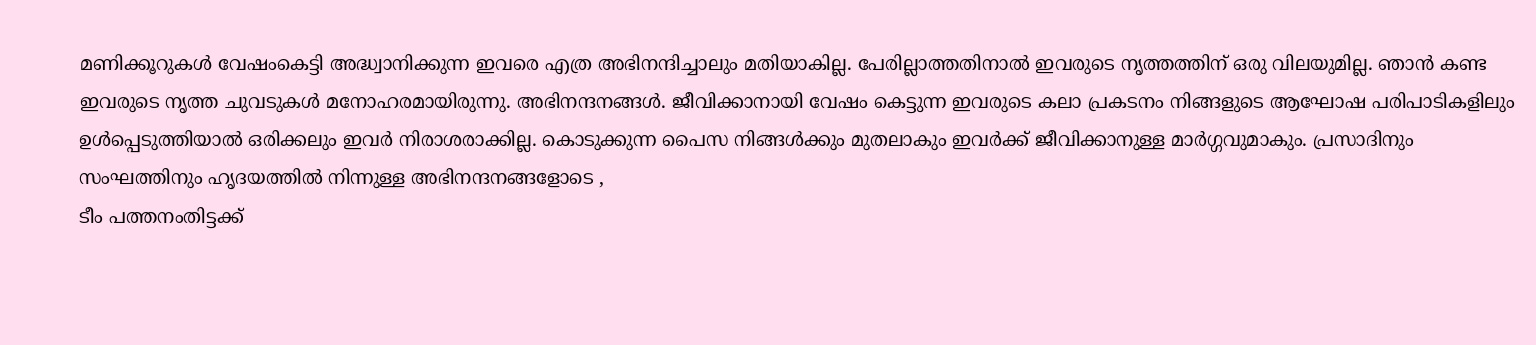മണിക്കൂറുകൾ വേഷംകെട്ടി അദ്ധ്വാനിക്കുന്ന ഇവരെ എത്ര അഭിനന്ദിച്ചാലും മതിയാകില്ല. പേരില്ലാത്തതിനാൽ ഇവരുടെ നൃത്തത്തിന് ഒരു വിലയുമില്ല. ഞാൻ കണ്ട ഇവരുടെ നൃത്ത ചുവടുകൾ മനോഹരമായിരുന്നു. അഭിനന്ദനങ്ങൾ. ജീവിക്കാനായി വേഷം കെട്ടുന്ന ഇവരുടെ കലാ പ്രകടനം നിങ്ങളുടെ ആഘോഷ പരിപാടികളിലും ഉൾപ്പെടുത്തിയാൽ ഒരിക്കലും ഇവർ നിരാശരാക്കില്ല. കൊടുക്കുന്ന പൈസ നിങ്ങൾക്കും മുതലാകും ഇവർക്ക് ജീവിക്കാനുള്ള മാർഗ്ഗവുമാകും. പ്രസാദിനും സംഘത്തിനും ഹൃദയത്തിൽ നിന്നുള്ള അഭിനന്ദനങ്ങളോടെ ,
ടീം പത്തനംതിട്ടക്ക്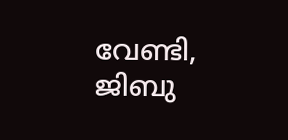വേണ്ടി, ജിബു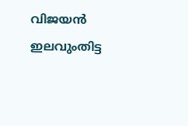വിജയൻ ഇലവുംതിട്ട